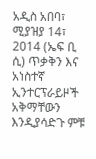አዲስ አበባ፣ ሚያዝያ 14፣ 2014 (ኤፍ ቢ ሲ) ጥቃቅን እና አነስተኛ ኢንተርፕራይዞች አቅማቸውን እንዲያሳድጉ ምቹ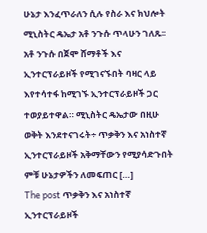ሁኔታ እንፈጥራለን ሲሉ የስራ እና ክህሎት ሚኒስትር ዴኤታ አቶ ንጉሱ ጥላሁን ገለጹ፡፡ አቶ ንጉሱ በጀሞ ሸማቶች እና ኢንተርፕራይዞች የሚገናኙበት ባዛር ላይ እየተሳተፋ ከሚገኙ ኢንተርፕራይዞች ጋር ተወያይተዋል። ሚኒስትር ዴኤታው በዚሁ ወቅት እንደተናገሩት÷ ጥቃቅን እና አነስተኛ ኢንተርፕራይዞች አቅማቸውን የሚያሳድጉበት ምቹ ሁኔታዎችን ለመፍጠር […]
The post ጥቃቅን እና አነስተኛ ኢንተርፕራይዞች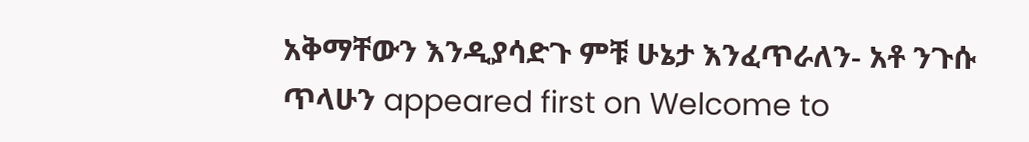አቅማቸውን እንዲያሳድጉ ምቹ ሁኔታ እንፈጥራለን- አቶ ንጉሱ ጥላሁን appeared first on Welcome to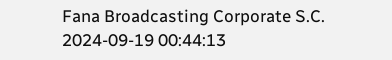Fana Broadcasting Corporate S.C.
2024-09-19 00:44:13